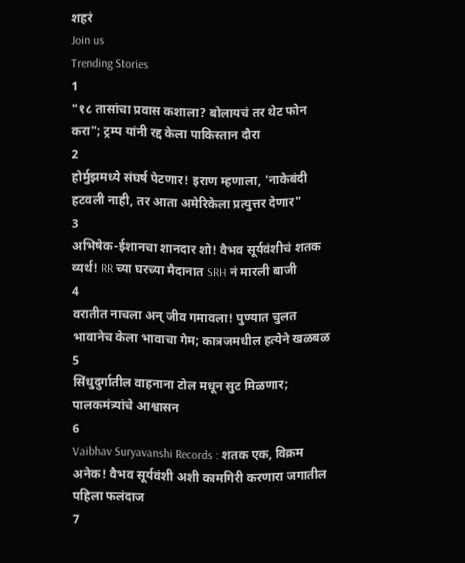शहरं
Join us
Trending Stories
1
"१८ तासांचा प्रवास कशाला? बोलायचं तर थेट फोन करा"; ट्रम्प यांनी रद्द केला पाकिस्तान दौरा
2
होर्मुझमध्ये संघर्ष पेटणार! इराण म्हणाला, 'नाकेबंदी हटवली नाही, तर आता अमेरिकेला प्रत्युत्तर देणार"
3
अभिषेक-ईशानचा शानदार शो! वैभव सूर्यवंशीचं शतक व्यर्थ! RR च्या घरच्या मैदानात SRH नं मारली बाजी
4
वरातीत नाचला अन् जीव गमावला! पुण्यात चुलत भावानेच केला भावाचा गेम; कात्रजमधील हत्येने खळबळ
5
सिंधुदुर्गातील वाहनाना टोल मधून सुट मिळणार; पालकमंत्र्यांचे आश्वासन
6
Vaibhav Suryavanshi Records : शतक एक, विक्रम अनेक! वैभव सूर्यवंशी अशी कामगिरी करणारा जगातील पहिला फलंदाज
7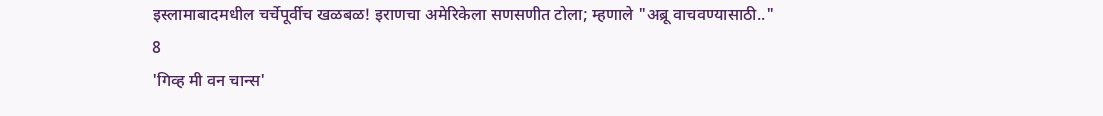इस्लामाबादमधील चर्चेपूर्वीच खळबळ! इराणचा अमेरिकेला सणसणीत टोला; म्हणाले "अब्रू वाचवण्यासाठी.."
8
'गिव्ह मी वन चान्स'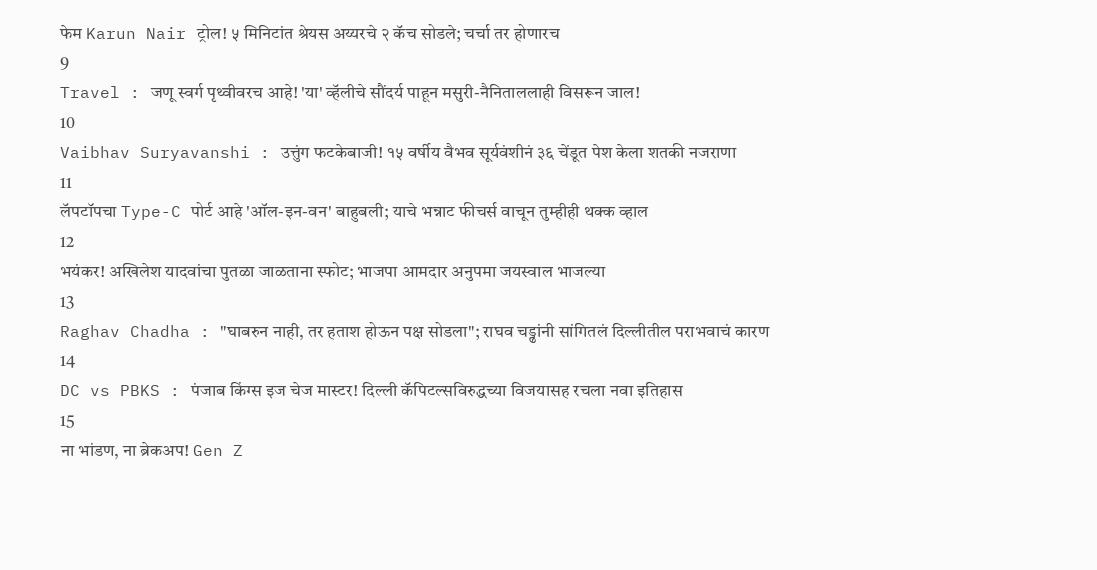फेम Karun Nair ट्रोल! ५ मिनिटांत श्रेयस अय्यरचे २ कॅच सोडले; चर्चा तर होणारच
9
Travel : जणू स्वर्ग पृथ्वीवरच आहे! 'या' व्हॅलीचे सौंदर्य पाहून मसुरी-नैनिताललाही विसरून जाल!
10
Vaibhav Suryavanshi : उत्तुंग फटकेबाजी! १५ वर्षीय वैभव सूर्यवंशीनं ३६ चेंडूत पेश केला शतकी नजराणा
11
लॅपटॉपचा Type-C पोर्ट आहे 'ऑल-इन-वन' बाहुबली; याचे भन्नाट फीचर्स वाचून तुम्हीही थक्क व्हाल
12
भयंकर! अखिलेश यादवांचा पुतळा जाळताना स्फोट; भाजपा आमदार अनुपमा जयस्वाल भाजल्या
13
Raghav Chadha : "घाबरुन नाही, तर हताश होऊन पक्ष सोडला"; राघव चड्ढांनी सांगितलं दिल्लीतील पराभवाचं कारण
14
DC vs PBKS : पंजाब किंग्स इज चेज मास्टर! दिल्ली कॅपिटल्सविरुद्धच्या विजयासह रचला नवा इतिहास
15
ना भांडण, ना ब्रेकअप! Gen Z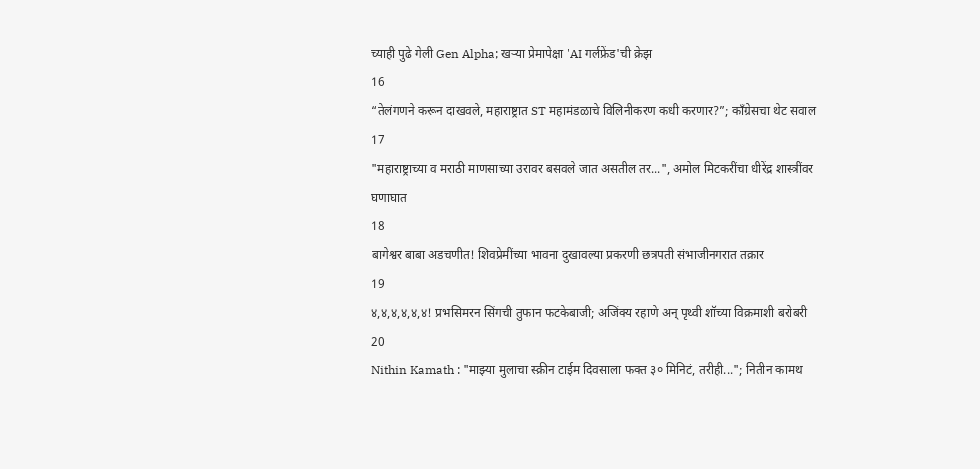च्याही पुढे गेली Gen Alpha; खऱ्या प्रेमापेक्षा 'AI गर्लफ्रेंड'ची क्रेझ
16
“तेलंगणने करून दाखवले, महाराष्ट्रात ST महामंडळाचे विलिनीकरण कधी करणार?”; काँग्रेसचा थेट सवाल
17
"महाराष्ट्राच्या व मराठी माणसाच्या उरावर बसवले जात असतील तर...", अमोल मिटकरींचा धीरेंद्र शास्त्रींवर घणाघात
18
बागेश्वर बाबा अडचणीत! शिवप्रेमींच्या भावना दुखावल्या प्रकरणी छत्रपती संभाजीनगरात तक्रार
19
४,४,४,४,४,४! प्रभसिमरन सिंगची तुफान फटकेबाजी; अजिंक्य रहाणे अन् पृथ्वी शॉच्या विक्रमाशी बरोबरी
20
Nithin Kamath : "माझ्या मुलाचा स्क्रीन टाईम दिवसाला फक्त ३० मिनिटं, तरीही..."; नितीन कामथ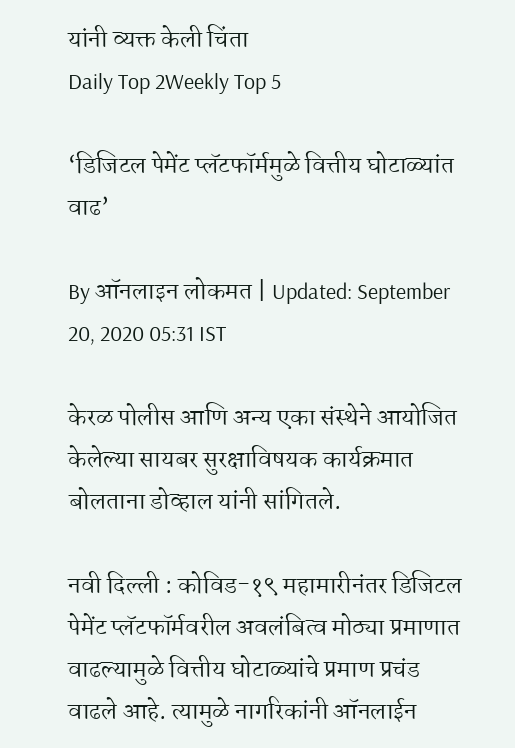यांनी व्यक्त केली चिंता
Daily Top 2Weekly Top 5

‘डिजिटल पेमेंट प्लॅटफॉर्ममुळे वित्तीय घोटाळ्यांत वाढ’

By ऑनलाइन लोकमत | Updated: September 20, 2020 05:31 IST

केरळ पोलीस आणि अन्य एका संस्थेने आयोजित केलेल्या सायबर सुरक्षाविषयक कार्यक्रमात बोलताना डोव्हाल यांनी सांगितले.

नवी दिल्ली : कोविड-१९ महामारीनंतर डिजिटल पेमेंट प्लॅटफॉर्मवरील अवलंबित्व मोठ्या प्रमाणात वाढल्यामुळे वित्तीय घोटाळ्यांचे प्रमाण प्रचंड वाढले आहे. त्यामुळे नागरिकांनी ऑनलाईन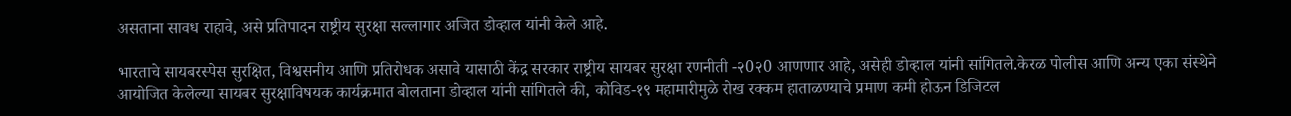असताना सावध राहावे, असे प्रतिपादन राष्ट्रीय सुरक्षा सल्लागार अजित डोव्हाल यांनी केले आहे.

भारताचे सायबरस्पेस सुरक्षित, विश्वसनीय आणि प्रतिरोधक असावे यासाठी केंद्र सरकार राष्ट्रीय सायबर सुरक्षा रणनीती -२0२0 आणणार आहे, असेही डोव्हाल यांनी सांगितले.केरळ पोलीस आणि अन्य एका संस्थेने आयोजित केलेल्या सायबर सुरक्षाविषयक कार्यक्रमात बोलताना डोव्हाल यांनी सांगितले की, कोविड-१९ महामारीमुळे रोख रक्कम हाताळण्याचे प्रमाण कमी होऊन डिजिटल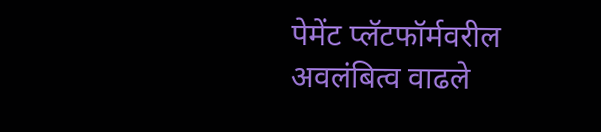पेमेंट प्लॅटफॉर्मवरील अवलंबित्व वाढले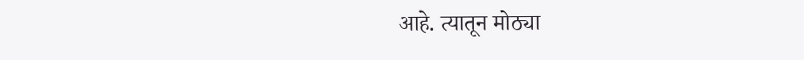आहे. त्यातून मोठ्या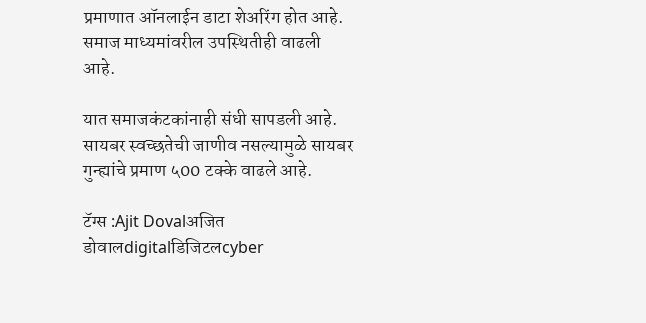प्रमाणात ऑनलाईन डाटा शेअरिंग होत आहे. समाज माध्यमांवरील उपस्थितीही वाढली आहे.

यात समाजकंटकांनाही संधी सापडली आहे. सायबर स्वच्छतेची जाणीव नसल्यामुळे सायबर गुन्ह्यांचे प्रमाण ५00 टक्के वाढले आहे.

टॅग्स :Ajit Dovalअजित डोवालdigitalडिजिटलcyber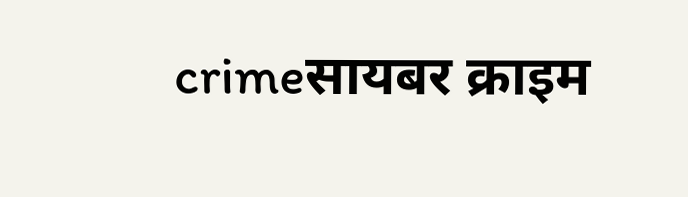crimeसायबर क्राइम